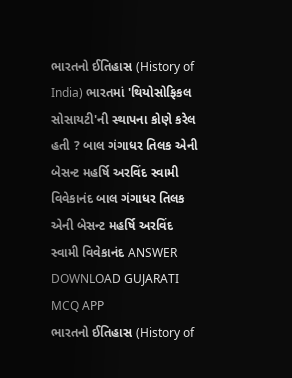ભારતનો ઈતિહાસ (History of India) ભારતમાં 'થિયોસોફિકલ સોસાયટી'ની સ્થાપના કોણે કરેલ હતી ? બાલ ગંગાધર તિલક એની બેસન્ટ મહર્ષિ અરવિંદ સ્વામી વિવેકાનંદ બાલ ગંગાધર તિલક એની બેસન્ટ મહર્ષિ અરવિંદ સ્વામી વિવેકાનંદ ANSWER DOWNLOAD GUJARATI MCQ APP
ભારતનો ઈતિહાસ (History of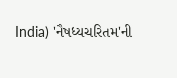India) 'નૈષધ્યચરિતમ'ની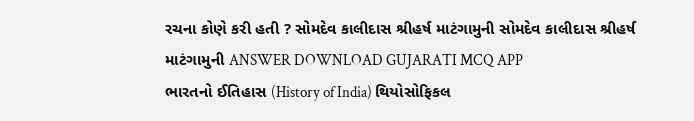રચના કોણે કરી હતી ? સોમદેવ કાલીદાસ શ્રીહર્ષ માટંગામુની સોમદેવ કાલીદાસ શ્રીહર્ષ માટંગામુની ANSWER DOWNLOAD GUJARATI MCQ APP
ભારતનો ઈતિહાસ (History of India) થિયોસોફિકલ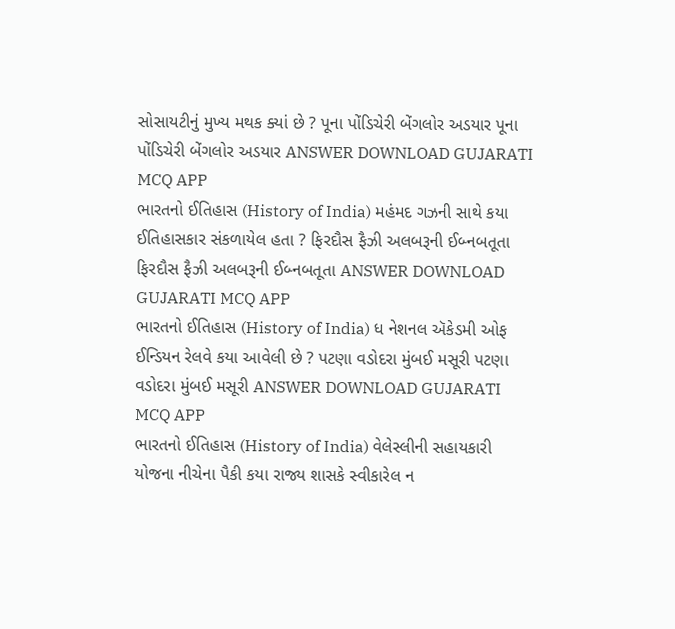સોસાયટીનું મુખ્ય મથક ક્યાં છે ? પૂના પોંડિચેરી બેંગલોર અડયાર પૂના પોંડિચેરી બેંગલોર અડયાર ANSWER DOWNLOAD GUJARATI MCQ APP
ભારતનો ઈતિહાસ (History of India) મહંમદ ગઝની સાથે કયા ઈતિહાસકાર સંકળાયેલ હતા ? ફિરદૌસ ફૈઝી અલબરૂની ઈબ્નબતૂતા ફિરદૌસ ફૈઝી અલબરૂની ઈબ્નબતૂતા ANSWER DOWNLOAD GUJARATI MCQ APP
ભારતનો ઈતિહાસ (History of India) ધ નેશનલ ઍકેડમી ઓફ ઈન્ડિયન રેલવે કયા આવેલી છે ? પટણા વડોદરા મુંબઈ મસૂરી પટણા વડોદરા મુંબઈ મસૂરી ANSWER DOWNLOAD GUJARATI MCQ APP
ભારતનો ઈતિહાસ (History of India) વેલેસ્લીની સહાયકારી યોજના નીચેના પૈકી કયા રાજ્ય શાસકે સ્વીકારેલ ન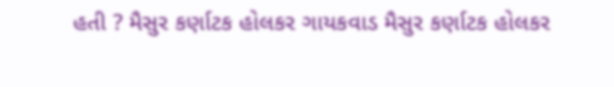હતી ? મૈસુર કર્ણાટક હોલકર ગાયકવાડ મૈસુર કર્ણાટક હોલકર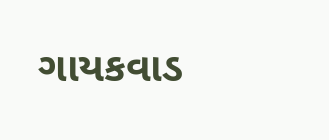ગાયકવાડ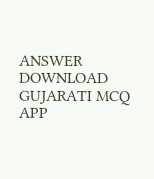ANSWER DOWNLOAD GUJARATI MCQ APP